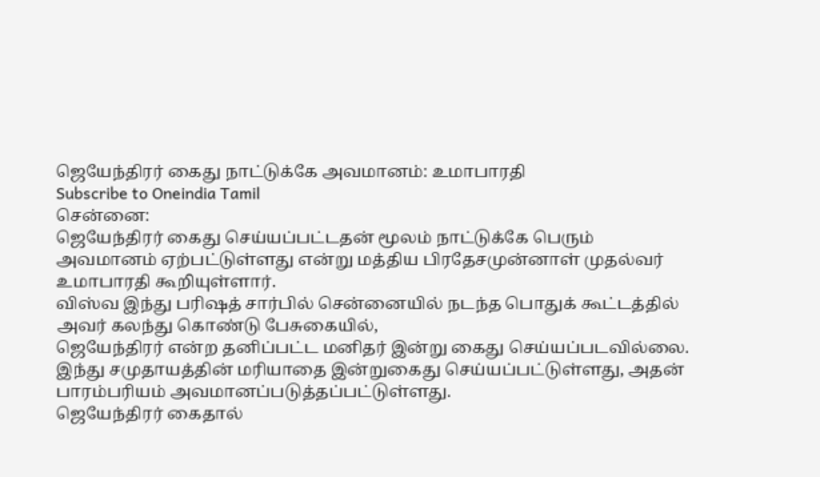ஜெயேந்திரர் கைது நாட்டுக்கே அவமானம்: உமாபாரதி
Subscribe to Oneindia Tamil
சென்னை:
ஜெயேந்திரர் கைது செய்யப்பட்டதன் மூலம் நாட்டுக்கே பெரும் அவமானம் ஏற்பட்டுள்ளது என்று மத்திய பிரதேசமுன்னாள் முதல்வர் உமாபாரதி கூறியுள்ளார்.
விஸ்வ இந்து பரிஷத் சார்பில் சென்னையில் நடந்த பொதுக் கூட்டத்தில் அவர் கலந்து கொண்டு பேசுகையில்,
ஜெயேந்திரர் என்ற தனிப்பட்ட மனிதர் இன்று கைது செய்யப்படவில்லை. இந்து சமுதாயத்தின் மரியாதை இன்றுகைது செய்யப்பட்டுள்ளது, அதன் பாரம்பரியம் அவமானப்படுத்தப்பட்டுள்ளது.
ஜெயேந்திரர் கைதால்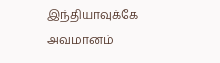இந்தியாவுக்கே அவமானம்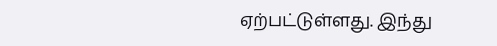ஏற்பட்டுள்ளது. இந்து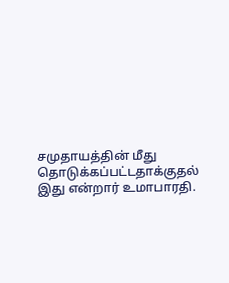சமுதாயத்தின் மீது தொடுக்கப்பட்டதாக்குதல் இது என்றார் உமாபாரதி.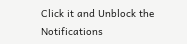Click it and Unblock the Notifications